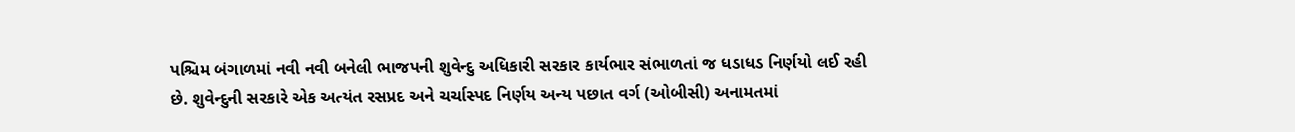પશ્ચિમ બંગાળમાં નવી નવી બનેલી ભાજપની શુવેન્દુ અધિકારી સરકાર કાર્યભાર સંભાળતાં જ ધડાધડ નિર્ણયો લઈ રહી છે. શુવેન્દુની સરકારે એક અત્યંત રસપ્રદ અને ચર્ચાસ્પદ નિર્ણય અન્ય પછાત વર્ગ (ઓબીસી) અનામતમાં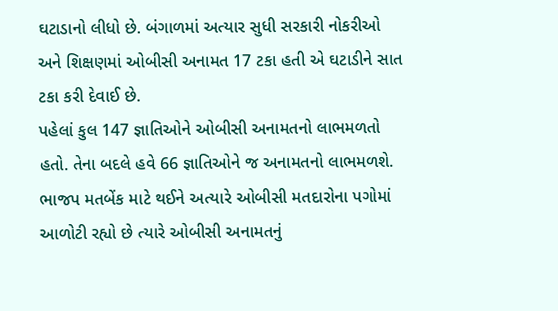ઘટાડાનો લીધો છે. બંગાળમાં અત્યાર સુધી સરકારી નોકરીઓ અને શિક્ષણમાં ઓબીસી અનામત 17 ટકા હતી એ ઘટાડીને સાત ટકા કરી દેવાઈ છે.
પહેલાં કુલ 147 જ્ઞાતિઓને ઓબીસી અનામતનો લાભમળતો હતો. તેના બદલે હવે 66 જ્ઞાતિઓને જ અનામતનો લાભમળશે. ભાજપ મતબેંક માટે થઈને અત્યારે ઓબીસી મતદારોના પગોમાં આળોટી રહ્યો છે ત્યારે ઓબીસી અનામતનું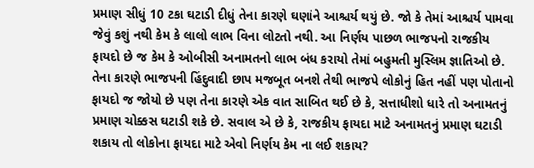પ્રમાણ સીધું 10 ટકા ઘટાડી દીધું તેના કારણે ઘણાંને આશ્ચર્ય થયું છે. જો કે તેમાં આશ્ચર્ય પામવા જેવું કશું નથી કેમ કે લાલો લાભ વિના લોટતો નથી. આ નિર્ણય પાછળ ભાજપનો રાજકીય ફાયદો છે જ કેમ કે ઓબીસી અનામતનો લાભ બંધ કરાયો તેમાં બહુમતી મુસ્લિમ જ્ઞાતિઓ છે.
તેના કારણે ભાજપની હિંદુવાદી છાપ મજબૂત બનશે તેથી ભાજપે લોકોનું હિત નહીં પણ પોતાનો ફાયદો જ જોયો છે પણ તેના કારણે એક વાત સાબિત થઈ છે કે, સત્તાધીશો ધારે તો અનામતનું પ્રમાણ ચોક્કસ ઘટાડી શકે છે. સવાલ એ છે કે, રાજકીય ફાયદા માટે અનામતનું પ્રમાણ ઘટાડી શકાય તો લોકોના ફાયદા માટે એવો નિર્ણય કેમ ના લઈ શકાય?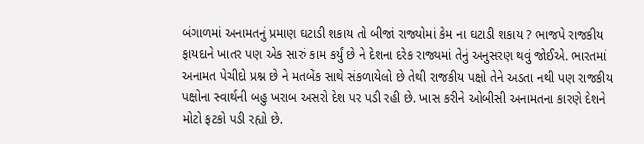બંગાળમાં અનામતનું પ્રમાણ ઘટાડી શકાય તો બીજાં રાજ્યોમાં કેમ ના ઘટાડી શકાય ? ભાજપે રાજકીય ફાયદાને ખાતર પણ એક સારું કામ કર્યું છે ને દેશના દરેક રાજ્યમાં તેનું અનુસરણ થવું જોઈએ. ભારતમાં અનામત પેચીદો પ્રશ્ન છે ને મતબેંક સાથે સંકળાયેલો છે તેથી રાજકીય પક્ષો તેને અડતા નથી પણ રાજકીય પક્ષોના સ્વાર્થની બહુ ખરાબ અસરો દેશ પર પડી રહી છે. ખાસ કરીને ઓબીસી અનામતના કારણે દેશને મોટો ફટકો પડી રહ્યો છે.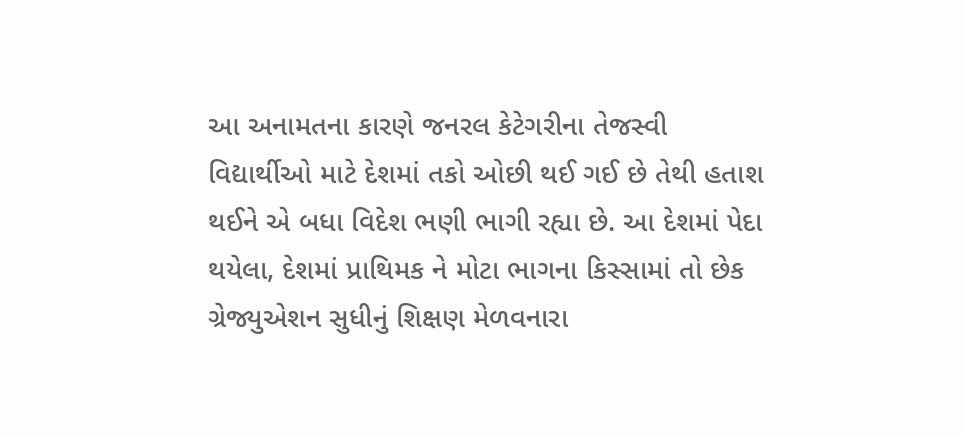આ અનામતના કારણે જનરલ કેટેગરીના તેજસ્વી વિદ્યાર્થીઓ માટે દેશમાં તકો ઓછી થઈ ગઈ છે તેથી હતાશ થઈને એ બધા વિદેશ ભણી ભાગી રહ્યા છે. આ દેશમાં પેદા થયેલા, દેશમાં પ્રાથિમક ને મોટા ભાગના કિસ્સામાં તો છેક ગ્રેજ્યુએશન સુધીનું શિક્ષણ મેળવનારા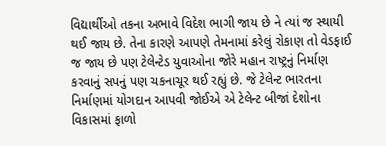વિદ્યાર્થીઓ તકના અભાવે વિદેશ ભાગી જાય છે ને ત્યાં જ સ્થાયી થઈ જાય છે. તેના કારણે આપણે તેમનામાં કરેલું રોકાણ તો વેડફાઈ જ જાય છે પણ ટેલેન્ટેડ યુવાઓના જોરે મહાન રાષ્ટ્રનું નિર્માણ કરવાનું સપનું પણ ચકનાચૂર થઈ રહ્યું છે. જે ટેલેન્ટ ભારતના નિર્માણમાં યોગદાન આપવી જોઈએ એ ટેલેન્ટ બીજાં દેશોના વિકાસમાં ફાળો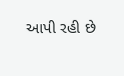આપી રહી છે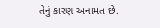તેનું કારણ અનામત છે.